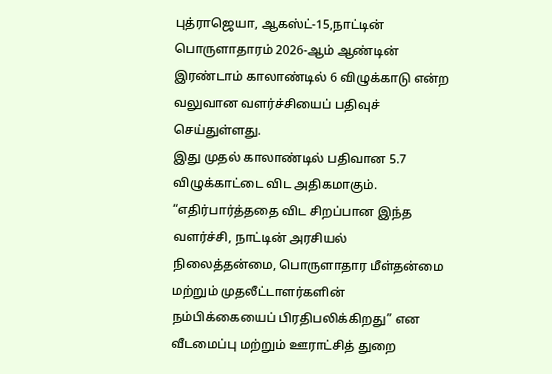புத்ராஜெயா, ஆகஸ்ட்-15,நாட்டின் பொருளாதாரம் 2026-ஆம் ஆண்டின் இரண்டாம் காலாண்டில் 6 விழுக்காடு என்ற வலுவான வளர்ச்சியைப் பதிவுச் செய்துள்ளது.
இது முதல் காலாண்டில் பதிவான 5.7 விழுக்காட்டை விட அதிகமாகும்.
“எதிர்பார்த்ததை விட சிறப்பான இந்த வளர்ச்சி, நாட்டின் அரசியல் நிலைத்தன்மை, பொருளாதார மீள்தன்மை மற்றும் முதலீட்டாளர்களின் நம்பிக்கையைப் பிரதிபலிக்கிறது” என வீடமைப்பு மற்றும் ஊராட்சித் துறை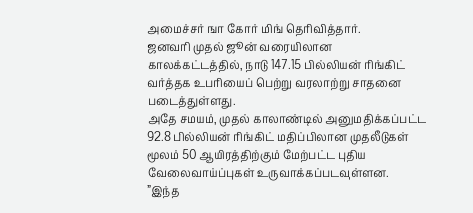அமைச்சர் ஙா கோர் மிங் தெரிவித்தார்.
ஜனவரி முதல் ஜூன் வரையிலான காலக்கட்டத்தில், நாடு 147.15 பில்லியன் ரிங்கிட் வர்த்தக உபரியைப் பெற்று வரலாற்று சாதனை படைத்துள்ளது.
அதே சமயம், முதல் காலாண்டில் அனுமதிக்கப்பட்ட 92.8 பில்லியன் ரிங்கிட் மதிப்பிலான முதலீடுகள் மூலம் 50 ஆயிரத்திற்கும் மேற்பட்ட புதிய வேலைவாய்ப்புகள் உருவாக்கப்படவுள்ளன.
”இந்த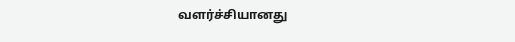வளர்ச்சியானது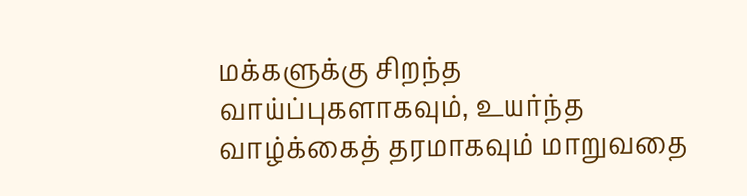மக்களுக்கு சிறந்த வாய்ப்புகளாகவும், உயர்ந்த வாழ்க்கைத் தரமாகவும் மாறுவதை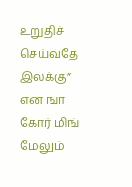உறுதிச் செய்வதே இலக்கு” என ஙா கோர் மிங் மேலும்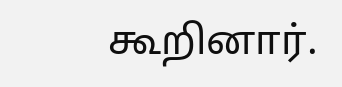கூறினார்.